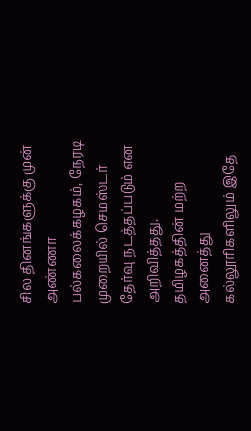சில தினங்களுக்கு முன் அண்ணா பல்கலைக்கழகம், நேரடி முறையில் செமஸ்டர் தேர்வு நடத்தப்படும் என அறிவித்தது.
தமிழகத்தின் மற்ற அனைத்து கல்லூரிகளிலும் இதே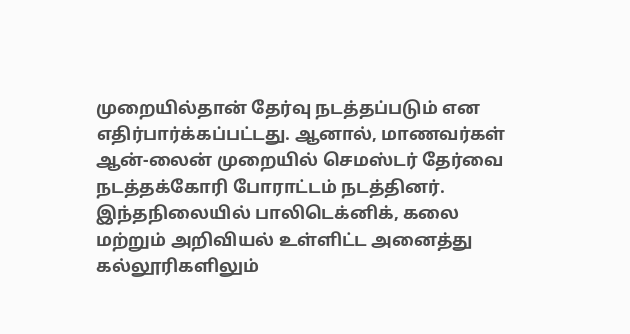முறையில்தான் தேர்வு நடத்தப்படும் என எதிர்பார்க்கப்பட்டது. ஆனால், மாணவர்கள் ஆன்-லைன் முறையில் செமஸ்டர் தேர்வை நடத்தக்கோரி போராட்டம் நடத்தினர்.
இந்தநிலையில் பாலிடெக்னிக், கலை மற்றும் அறிவியல் உள்ளிட்ட அனைத்து கல்லூரிகளிலும்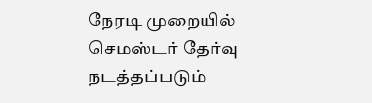நேரடி முறையில் செமஸ்டர் தேர்வு நடத்தப்படும்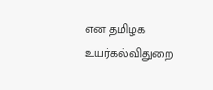என தமிழக உயர்கல்விதுறை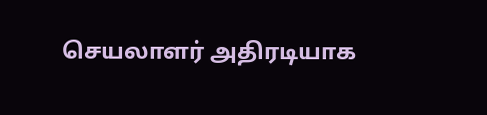செயலாளர் அதிரடியாக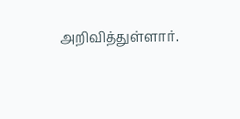அறிவித்துள்ளார்.